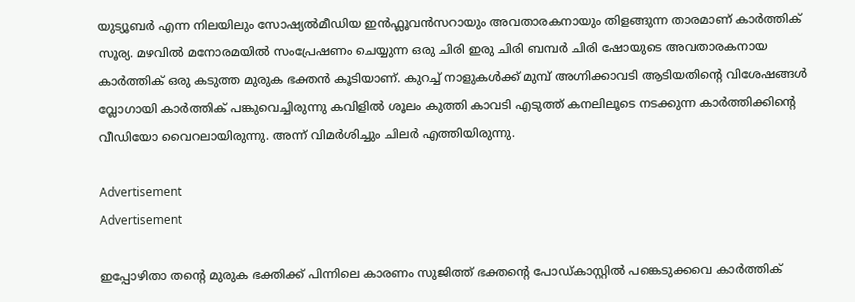യുട്യൂബർ എന്ന നിലയിലും സോഷ്യൽമീഡിയ ഇൻഫ്ലൂവൻസറായും അവതാരകനായും തിളങ്ങുന്ന താരമാണ് കാർത്തിക് സൂര്യ. മഴവിൽ മനോരമയിൽ സംപ്രേഷണം ചെയ്യുന്ന ഒരു ചിരി ഇരു ചിരി ബമ്പർ ചിരി ഷോയുടെ അവതാരകനായ കാർത്തിക് ഒരു കടുത്ത മുരുക ഭക്തൻ കൂടിയാണ്. കുറച്ച് നാളുകൾക്ക് മുമ്പ് അഗ്നിക്കാവടി ആടിയതിന്റെ വിശേഷങ്ങൾ വ്ലോഗായി കാർത്തിക് പങ്കുവെച്ചിരുന്നു കവിളിൽ ശൂലം കുത്തി കാവടി എടുത്ത് കനലിലൂടെ നടക്കുന്ന കാർത്തിക്കിന്റെ വീഡിയോ വൈറലായിരുന്നു. അന്ന് വിമർശിച്ചും ചിലർ എത്തിയിരുന്നു.

Advertisement
Advertisement

ഇപ്പോഴിതാ തന്റെ മുരുക ഭക്തിക്ക് പിന്നിലെ കാരണം സുജിത്ത് ഭക്തന്റെ പോഡ്കാസ്റ്റിൽ പങ്കെടുക്കവെ കാർത്തിക്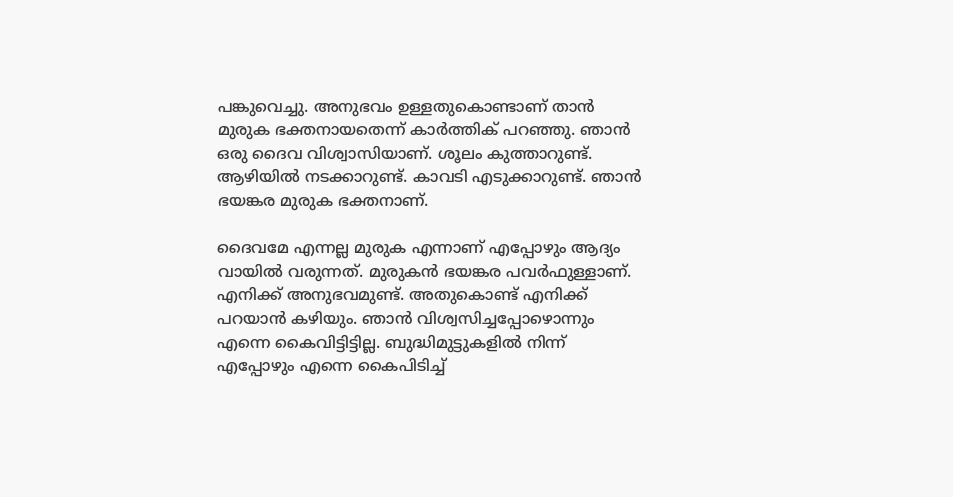പങ്കുവെച്ചു. അനുഭവം ഉള്ളതുകൊണ്ടാണ് താൻ മുരുക ഭക്തനായതെന്ന് കാർത്തിക് പറഞ്ഞു. ഞാൻ ഒരു ദൈവ വിശ്വാസിയാണ്. ശൂലം കുത്താറുണ്ട്. ആഴിയിൽ നടക്കാറുണ്ട്. കാവടി എടുക്കാറുണ്ട്. ഞാൻ ഭയങ്കര മുരുക ഭക്തനാണ്.

ദൈവമേ എന്നല്ല മുരുക എന്നാണ് എപ്പോഴും ആദ്യം വായിൽ വരുന്നത്. മുരുകൻ ഭയങ്കര പവർഫുള്ളാണ്. എനിക്ക് അനുഭവമുണ്ട്. അതുകൊണ്ട് എനിക്ക് പറയാൻ കഴിയും. ഞാൻ വിശ്വസിച്ചപ്പോഴൊന്നും എന്നെ കൈവിട്ടിട്ടില്ല. ബുദ്ധിമുട്ടുകളിൽ നിന്ന് എപ്പോഴും എന്നെ കൈപിടിച്ച്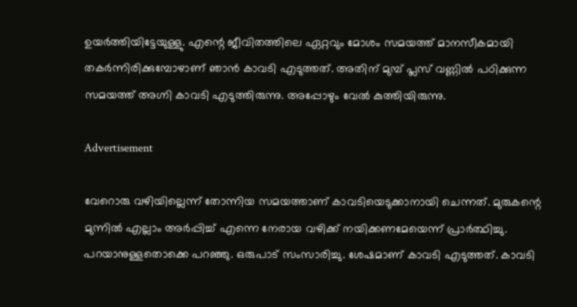ഉയർത്തിയിട്ടേയുള്ളു. എന്റെ ജീവിതത്തിലെ ഏറ്റവും മോശം സമയത്ത് മാനസീകമായി തകർന്നിരിക്കുമ്പോഴാണ് ഞാൻ കാവടി എടുത്തത്. അതിന് മുമ്പ് പ്ലസ് വണ്ണിൽ പഠിക്കുന്ന സമയത്ത് അഗ്നി കാവടി എടുത്തിരുന്നു. അപ്പോഴും വേൽ കുത്തിയിരുന്നു.

Advertisement

വേറൊരു വഴിയില്ലെന്ന് തോന്നിയ സമയത്താണ് കാവടിയെടുക്കാനായി ചെന്നത്. മുരുകന്റെ മുന്നിൽ എല്ലാം അർപ്പിച്ച് എന്നെ നേരായ വഴിക്ക് നയിക്കണമേയെന്ന് പ്രാർത്ഥിച്ചു. പറയാനുള്ളതൊക്കെ പറഞ്ഞു. ഒരുപാട് സംസാരിച്ചു. ശേഷമാണ് കാവടി എടുത്തത്. കാവടി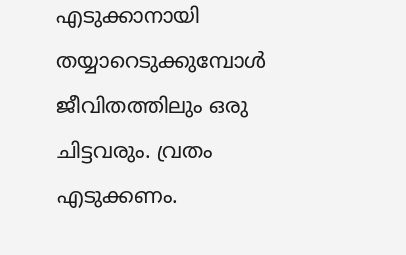എടുക്കാനായി തയ്യാറെടുക്കുമ്പോൾ ജീവിതത്തിലും ഒരു ചിട്ടവരും. വ്രതം എടുക്കണം.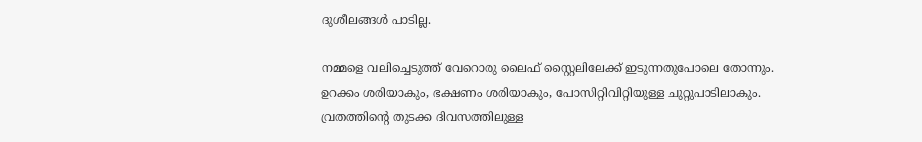ദുശീലങ്ങൾ പാടില്ല.

നമ്മളെ വലിച്ചെടുത്ത് വേറൊരു ലൈഫ് സ്റ്റൈലിലേക്ക് ഇടുന്നതുപോലെ തോന്നും. ഉറക്കം ശരിയാകും, ഭക്ഷണം ശരിയാകും, പോസിറ്റിവിറ്റിയുള്ള ചുറ്റുപാടിലാകും. വ്രതത്തിന്റെ തുടക്ക ദിവസത്തിലുള്ള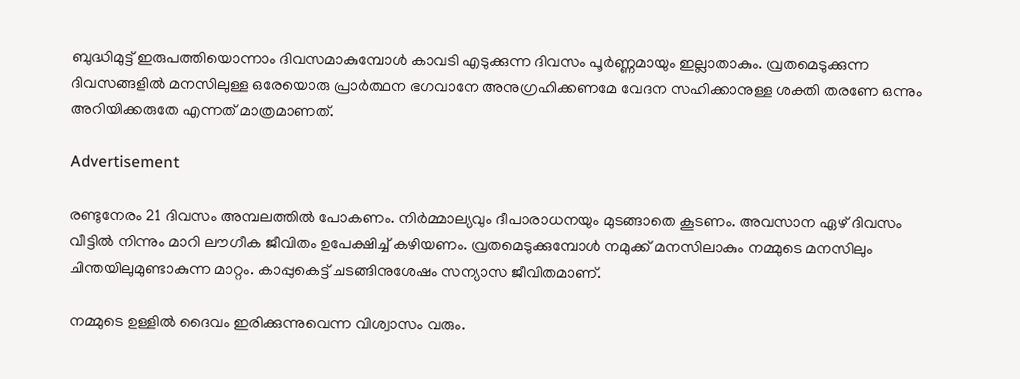ബുദ്ധിമുട്ട് ഇരുപത്തിയൊന്നാം ദിവസമാകുമ്പോൾ കാവടി എടുക്കുന്ന ദിവസം പൂർണ്ണമായും ഇല്ലാതാകും. വ്രതമെടുക്കുന്ന ദിവസങ്ങളിൽ മനസിലുള്ള ഒരേയൊരു പ്രാർത്ഥന ഭഗവാനേ അനുഗ്രഹിക്കണമേ വേദന സഹിക്കാനുള്ള ശക്തി തരണേ ഒന്നും അറിയിക്കരുതേ എന്നത് മാത്രമാണത്.

Advertisement

രണ്ടുനേരം 21 ദിവസം അമ്പലത്തിൽ പോകണം. നിർമ്മാല്യവും ദീപാരാധനയും മുടങ്ങാതെ കൂടണം. അവസാന ഏഴ് ദിവസം വീട്ടിൽ നിന്നും മാറി ലൗഗീക ജീവിതം ഉപേക്ഷിച്ച് കഴിയണം. വ്രതമെടുക്കുമ്പോൾ നമുക്ക് മനസിലാകും നമ്മുടെ മനസിലും ചിന്തയിലുമുണ്ടാകുന്ന മാറ്റം. കാപ്പുകെട്ട് ചടങ്ങിനുശേഷം സന്യാസ ജീവിതമാണ്.

നമ്മുടെ ഉള്ളിൽ ദൈവം ഇരിക്കുന്നുവെന്ന വിശ്വാസം വരും.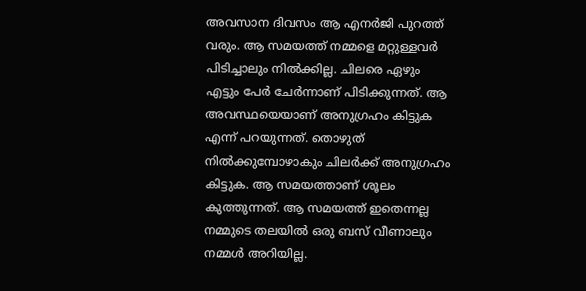അവസാന ദിവസം ആ എനർജി പുറത്ത് വരും. ആ സമയത്ത് നമ്മളെ മറ്റുള്ളവർ പിടിച്ചാലും നിൽക്കില്ല. ചിലരെ ഏഴും എട്ടും പേർ ചേർന്നാണ് പിടിക്കുന്നത്. ആ അവസ്ഥയെയാണ് അനുഗ്രഹം കിട്ടുക എന്ന് പറയുന്നത്. തൊഴുത് നിൽക്കുമ്പോഴാകും ചിലർക്ക് അനുഗ്രഹം കിട്ടുക. ആ സമയത്താണ് ശൂലം കുത്തുന്നത്. ആ സമയത്ത് ഇതെന്നല്ല നമ്മുടെ തലയിൽ ഒരു ബസ് വീണാലും നമ്മൾ അറിയില്ല.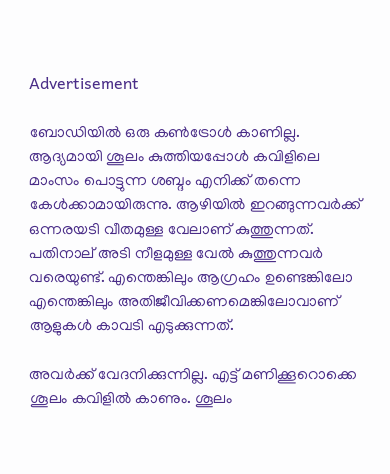Advertisement

ബോഡിയിൽ ഒരു കൺട്രോൾ കാണില്ല. ആദ്യമായി ശൂലം കുത്തിയപ്പോൾ കവിളിലെ മാംസം പൊട്ടുന്ന ശബ്ദം എനിക്ക് തന്നെ കേൾക്കാമായിരുന്നു. ആഴിയിൽ ഇറങ്ങുന്നവർക്ക് ഒന്നരയടി വീതമുള്ള വേലാണ് കുത്തുന്നത്. പതിനാല് അടി നീളമുള്ള വേൽ കുത്തുന്നവർ വരെയുണ്ട്. എന്തെങ്കിലും ആഗ്രഹം ഉണ്ടെങ്കിലോ എന്തെങ്കിലും അതിജീവിക്കണമെങ്കിലോവാണ് ആളുകൾ കാവടി എടുക്കുന്നത്.

അവർക്ക് വേദനിക്കുന്നില്ല. എട്ട് മണിക്കൂറൊക്കെ ശൂലം കവിളിൽ കാണും. ശൂലം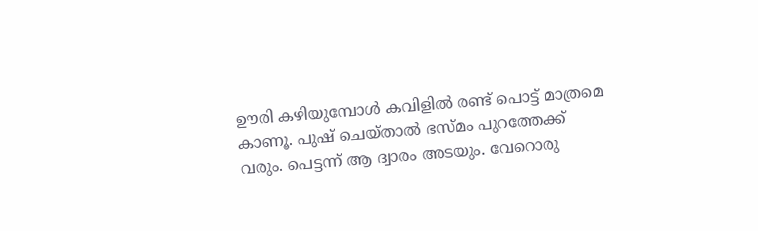ഊരി കഴിയുമ്പോൾ കവിളിൽ രണ്ട് പൊട്ട് മാത്രമെ കാണൂ. പുഷ് ചെയ്താൽ ഭസ്മം പുറത്തേക്ക് വരും. പെട്ടന്ന് ആ ദ്വാരം അടയും. വേറൊരു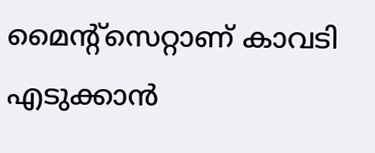മൈന്റ്സെറ്റാണ് കാവടി എടുക്കാൻ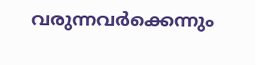വരുന്നവർക്കെന്നും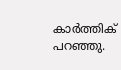കാർത്തിക് പറഞ്ഞു.